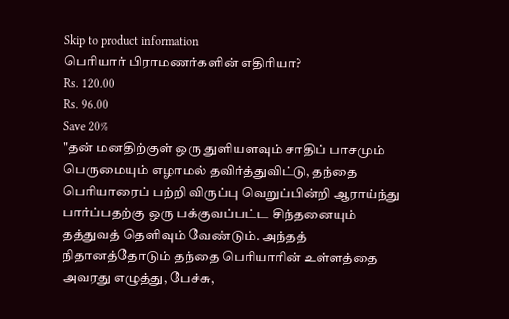Skip to product information
பெரியார் பிராமணர்களின் எதிரியா?
Rs. 120.00
Rs. 96.00
Save 20%
"தன் மனதிற்குள் ஒரு துளியளவும் சாதிப் பாசமும் பெருமையும் எழாமல் தவிர்த்துவிட்டு, தந்தை பெரியாரைப் பற்றி விருப்பு வெறுப்பின்றி ஆராய்ந்து பார்ப்பதற்கு ஒரு பக்குவப்பட்ட சிந்தனையும் தத்துவத் தெளிவும் வேண்டும். அந்தத் நிதானத்தோடும் தந்தை பெரியாரின் உள்ளத்தை அவரது எழுத்து, பேச்சு,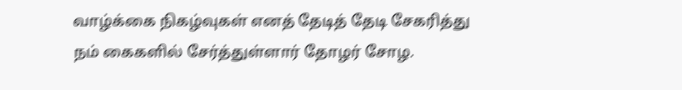வாழ்க்கை நிகழ்வுகள் எனத் தேடித் தேடி சேகரித்து நம் கைகளில் சேர்த்துள்ளார் தோழர் சோழ.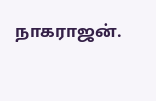நாகராஜன்.